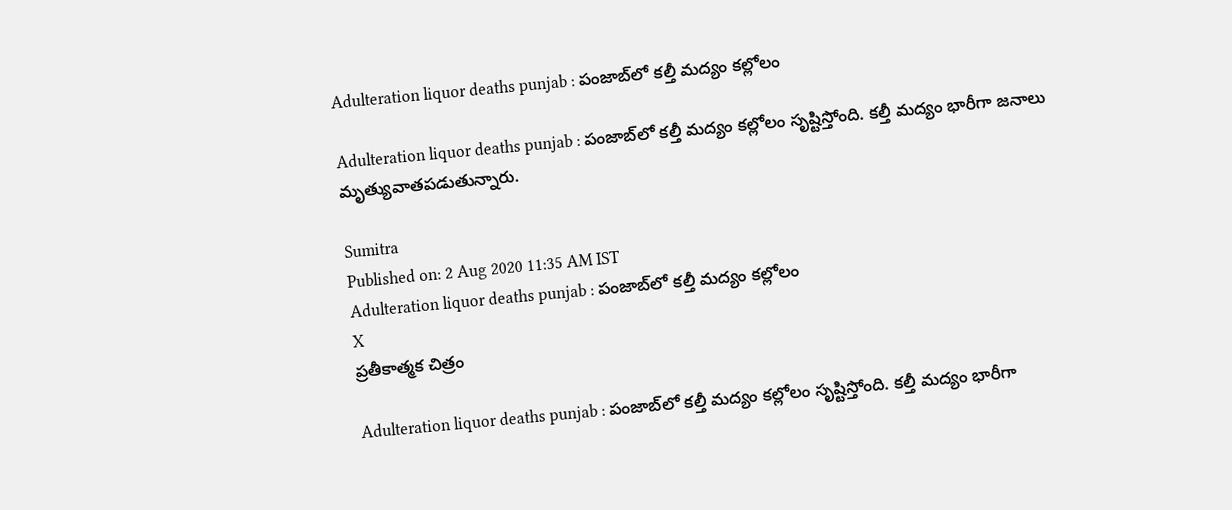Adulteration liquor deaths punjab : పంజాబ్‌లో కల్తీ మద్యం కల్లోలం

Adulteration liquor deaths punjab : పంజాబ్‌లో కల్తీ మద్యం కల్లోలం సృష్టిస్తోంది. కల్తీ మద్యం భారీగా జనాలు మృత్యువాతపడుతున్నారు.

Sumitra
Published on: 2 Aug 2020 11:35 AM IST
Adulteration liquor deaths punjab : పంజాబ్‌లో కల్తీ మద్యం కల్లోలం
X
ప్రతీకాత్మక చిత్రం

Adulteration liquor deaths punjab : పంజాబ్‌లో కల్తీ మద్యం కల్లోలం సృష్టిస్తోంది. కల్తీ మద్యం భారీగా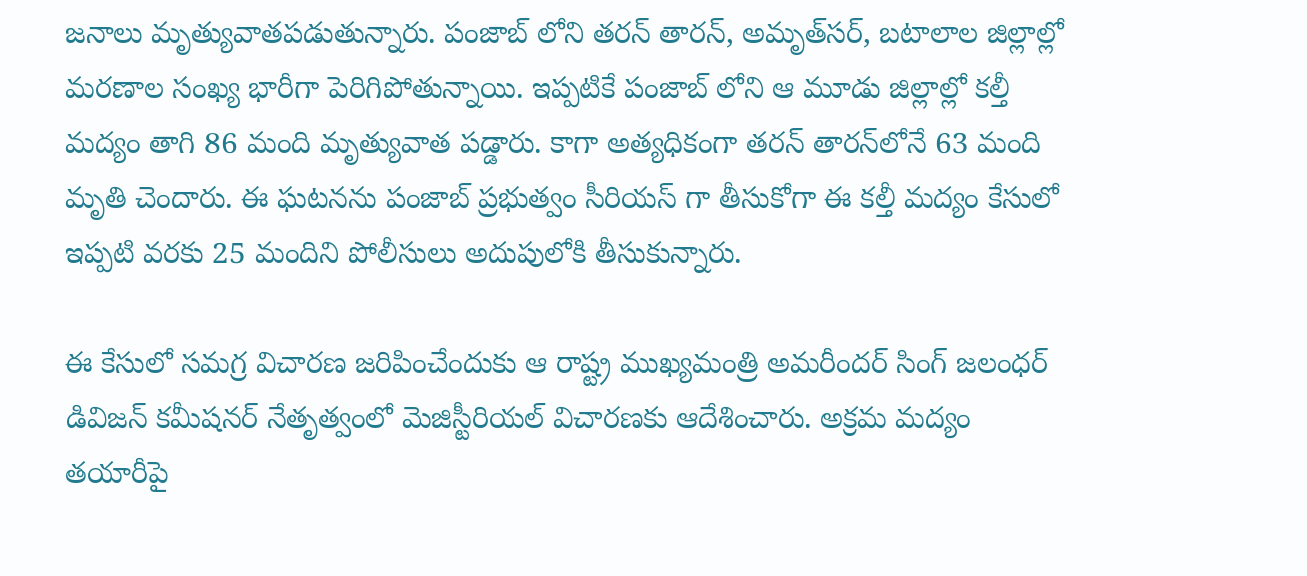జనాలు మృత్యువాతపడుతున్నారు. పంజాబ్ లోని తరన్ తారన్, అమృత్‌సర్, బటాలాల జిల్లాల్లో మరణాల సంఖ్య భారీగా పెరిగిపోతున్నాయి. ఇప్పటికే పంజాబ్ లోని ఆ మూడు జిల్లాల్లో కల్తీ మద్యం తాగి 86 మంది మృత్యువాత పడ్డారు. కాగా అత్యధికంగా తరన్ తారన్‌లోనే 63 మంది మృతి చెందారు. ఈ ఘటనను పంజాబ్ ప్రభుత్వం సీరియస్ గా తీసుకోగా ఈ కల్తీ మద్యం కేసులో ఇప్పటి వరకు 25 మందిని పోలీసులు అదుపులోకి తీసుకున్నారు.

ఈ కేసులో సమగ్ర విచారణ జరిపించేందుకు ఆ రాష్ట్ర ముఖ్యమంత్రి అమరీందర్ సింగ్ జలంధర్‌ డివిజన్‌ కమీషనర్‌ నేతృత్వంలో మెజిస్టీరియల్‌ విచారణకు ఆదేశించారు. అక్రమ మద్యం తయారీపై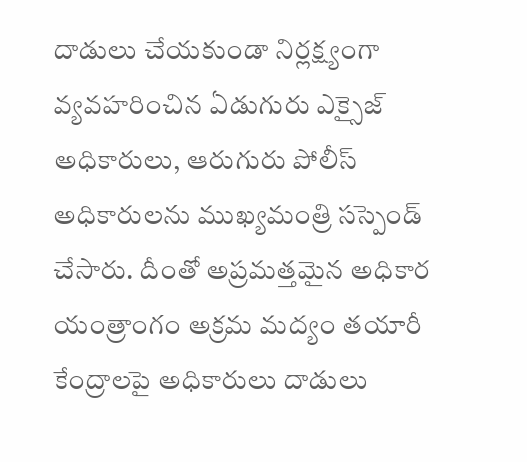దాడులు చేయకుండా నిర్లక్ష్యంగా వ్యవహరించిన ఏడుగురు ఎక్సైజ్ అధికారులు, ఆరుగురు పోలీస్ అధికారులను ముఖ్యమంత్రి సస్పెండ్ చేసారు. దీంతో అప్రమత్తమైన అధికార యంత్రాంగం అక్రమ మద్యం తయారీ కేంద్రాలపై అధికారులు దాడులు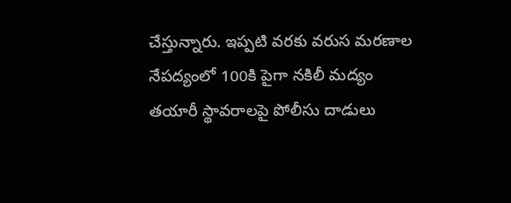చేస్తున్నారు. ఇప్పటి వరకు వరుస మరణాల నేపద్యంలో 100కి పైగా నకిలీ మద్యం తయారీ స్థావరాలపై పోలీసు దాడులు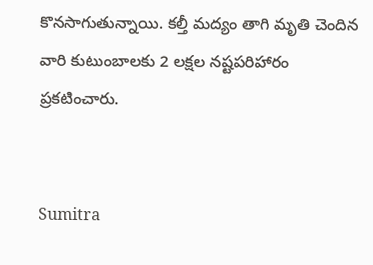కొనసాగుతున్నాయి. కల్తీ మద్యం తాగి మృతి చెందిన వారి కుటుంబాలకు 2 లక్షల నష్టపరిహారం ప్రకటించారు.


Sumitra